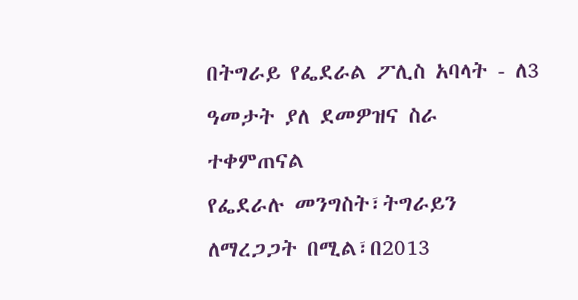በትግራይ የፌደራል ፖሊስ አባላት - ለ3 ዓመታት ያለ ደመዎዝና ስራ ተቀምጠናል
የፌደራሉ መንግስት፣ትግራይን ለማረጋጋት በሚል፣በ2013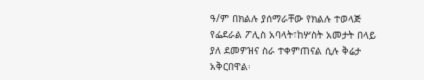ዓ/ም በክልሉ ያሰማራቸው የክልሉ ተወላጅ የፌደራል ፖሊስ አባላት፣ከሦስት አመታት በላይ ያለ ደመዎዝና ስራ ተቀምጠናል ሲሉ ቅሬታ አቅርበዋል፡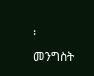፡
መንግስት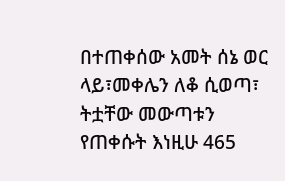በተጠቀሰው አመት ሰኔ ወር ላይ፣መቀሌን ለቆ ሲወጣ፣ ትቷቸው መውጣቱን የጠቀሱት እነዚሁ 465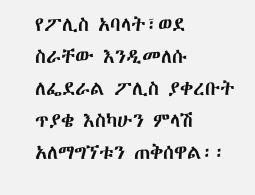የፖሊስ አባላት፣ወደ ስራቸው እንዲመለሱ ለፌደራል ፖሊስ ያቀረቡት ጥያቄ እስካሁን ምላሽ አለማግኘቱን ጠቅሰዋል፡፡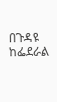በጉዳዩ ከፌደራል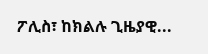ፖሊስ፣ ከክልሉ ጊዜያዊ...